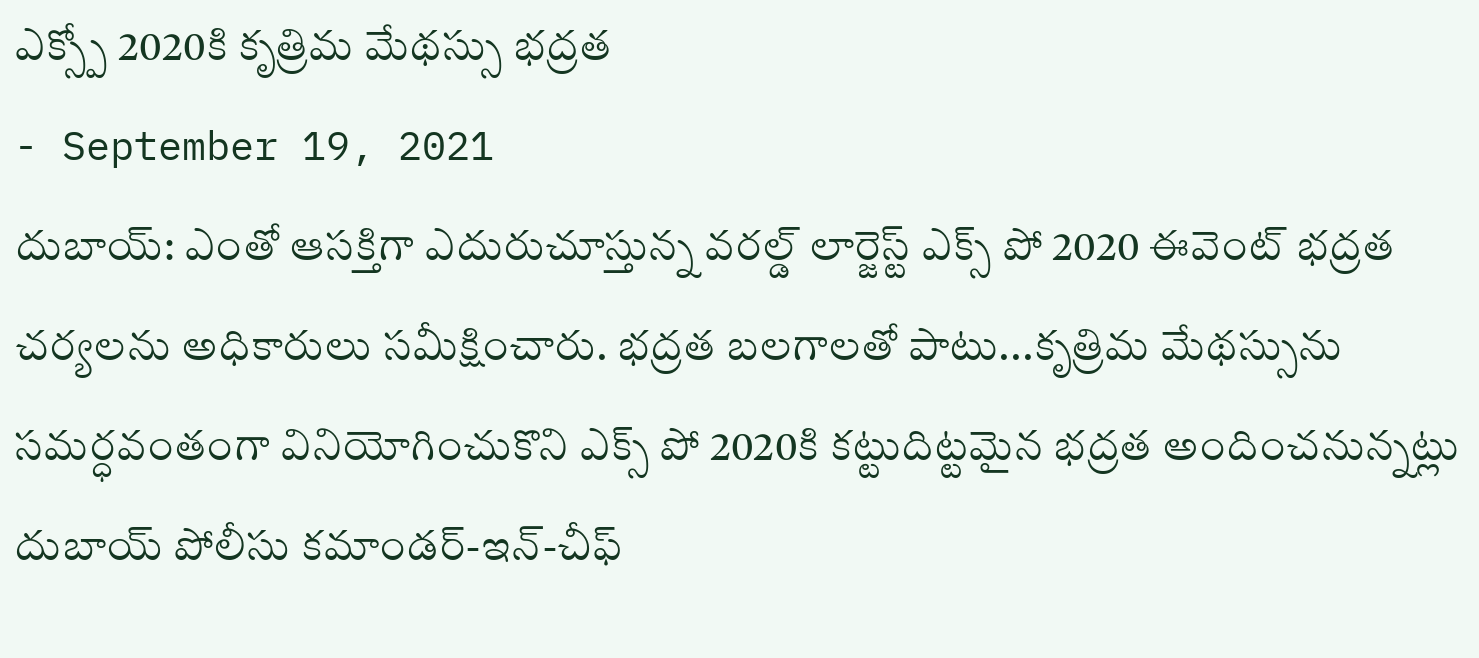ఎక్స్పో 2020కి కృత్రిమ మేథస్సు భద్రత
- September 19, 2021
దుబాయ్: ఎంతో ఆసక్తిగా ఎదురుచూస్తున్న వరల్డ్ లార్జెస్ట్ ఎక్స్ పో 2020 ఈవెంట్ భద్రత చర్యలను అధికారులు సమీక్షించారు. భద్రత బలగాలతో పాటు...కృత్రిమ మేథస్సును సమర్ధవంతంగా వినియోగించుకొని ఎక్స్ పో 2020కి కట్టుదిట్టమైన భద్రత అందించనున్నట్లు దుబాయ్ పోలీసు కమాండర్-ఇన్-చీఫ్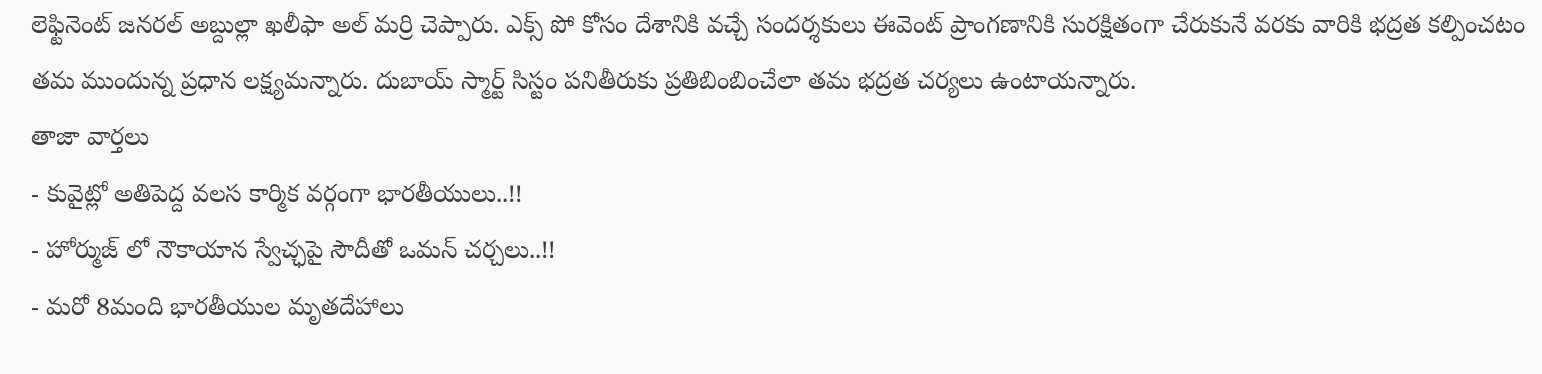లెఫ్టినెంట్ జనరల్ అబ్దుల్లా ఖలీఫా అల్ మర్రి చెప్పారు. ఎక్స్ పో కోసం దేశానికి వచ్చే సందర్శకులు ఈవెంట్ ప్రాంగణానికి సురక్షితంగా చేరుకునే వరకు వారికి భద్రత కల్పించటం తమ ముందున్న ప్రధాన లక్ష్యమన్నారు. దుబాయ్ స్మార్ట్ సిస్టం పనితీరుకు ప్రతిబింబించేలా తమ భద్రత చర్యలు ఉంటాయన్నారు.
తాజా వార్తలు
- కువైట్లో అతిపెద్ద వలస కార్మిక వర్గంగా భారతీయులు..!!
- హోర్ముజ్ లో నౌకాయాన స్వేచ్ఛపై సౌదీతో ఒమన్ చర్చలు..!!
- మరో 8మంది భారతీయుల మృతదేహాలు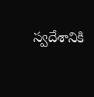స్వదేశానికి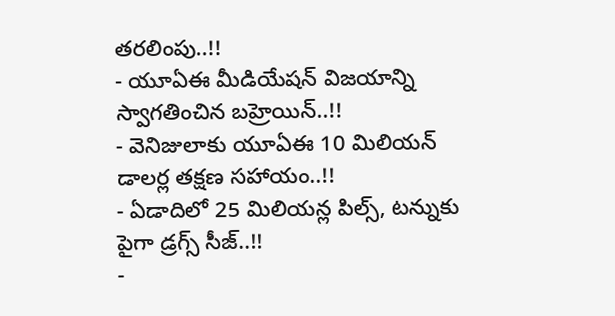తరలింపు..!!
- యూఏఈ మీడియేషన్ విజయాన్ని స్వాగతించిన బహ్రెయిన్..!!
- వెనిజులాకు యూఏఈ 10 మిలియన్ డాలర్ల తక్షణ సహాయం..!!
- ఏడాదిలో 25 మిలియన్ల పిల్స్, టన్నుకు పైగా డ్రగ్స్ సీజ్..!!
-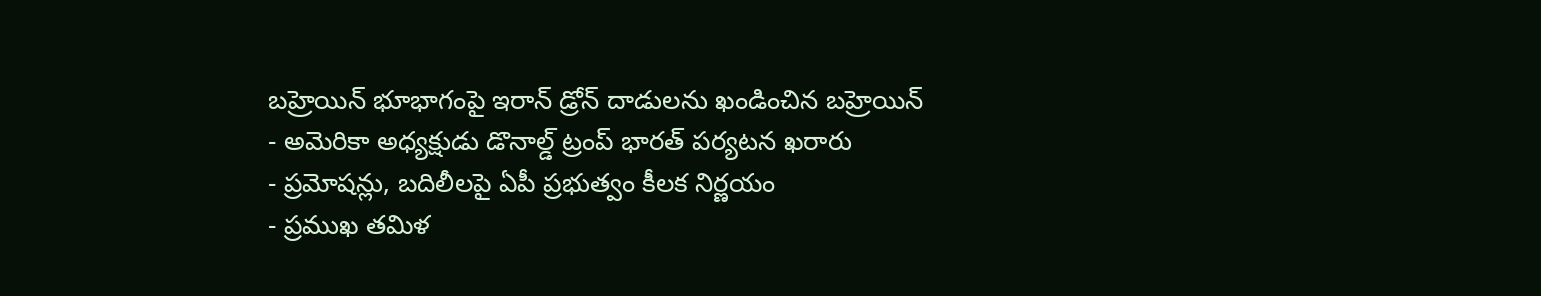బహ్రెయిన్ భూభాగంపై ఇరాన్ డ్రోన్ దాడులను ఖండించిన బహ్రెయిన్
- అమెరికా అధ్యక్షుడు డొనాల్డ్ ట్రంప్ భారత్ పర్యటన ఖరారు
- ప్రమోషన్లు, బదిలీలపై ఏపీ ప్రభుత్వం కీలక నిర్ణయం
- ప్రముఖ తమిళ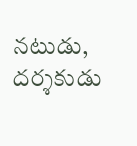నటుడు, దర్శకుడు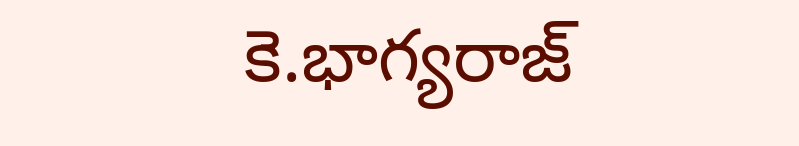కె.భాగ్యరాజ్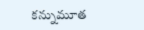కన్నుమూత